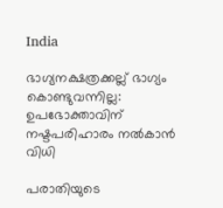India

ഭാഗ്യനക്ഷത്രക്കല്ല് ഭാഗ്യം കൊണ്ടുവന്നില്ല: ഉപഭോക്താവിന് നഷ്ടപരിഹാരം നല്‍കാന്‍ വിധി

പരാതിയുടെ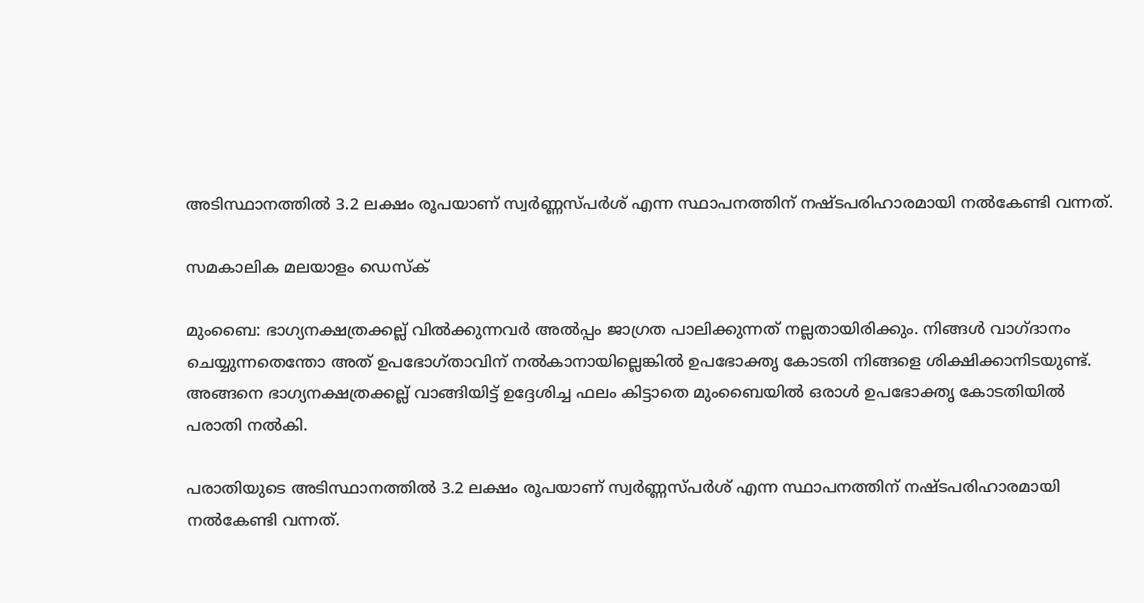അടിസ്ഥാനത്തില്‍ 3.2 ലക്ഷം രൂപയാണ് സ്വര്‍ണ്ണസ്പര്‍ശ് എന്ന സ്ഥാപനത്തിന് നഷ്ടപരിഹാരമായി നല്‍കേണ്ടി വന്നത്.

സമകാലിക മലയാളം ഡെസ്ക്

മുംബൈ: ഭാഗ്യനക്ഷത്രക്കല്ല് വില്‍ക്കുന്നവര്‍ അല്‍പ്പം ജാഗ്രത പാലിക്കുന്നത് നല്ലതായിരിക്കും. നിങ്ങള്‍ വാഗ്ദാനം ചെയ്യുന്നതെന്തോ അത് ഉപഭോഗ്താവിന് നല്‍കാനായില്ലെങ്കില്‍ ഉപഭോക്തൃ കോടതി നിങ്ങളെ ശിക്ഷിക്കാനിടയുണ്ട്. അങ്ങനെ ഭാഗ്യനക്ഷത്രക്കല്ല് വാങ്ങിയിട്ട് ഉദ്ദേശിച്ച ഫലം കിട്ടാതെ മുംബൈയില്‍ ഒരാള്‍ ഉപഭോക്തൃ കോടതിയില്‍ പരാതി നല്‍കി.

പരാതിയുടെ അടിസ്ഥാനത്തില്‍ 3.2 ലക്ഷം രൂപയാണ് സ്വര്‍ണ്ണസ്പര്‍ശ് എന്ന സ്ഥാപനത്തിന് നഷ്ടപരിഹാരമായി നല്‍കേണ്ടി വന്നത്.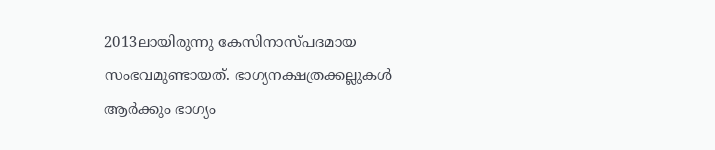2013ലായിരുന്നു കേസിനാസ്പദമായ സംഭവമുണ്ടായത്. ഭാഗ്യനക്ഷത്രക്കല്ലുകള്‍ ആര്‍ക്കും ഭാഗ്യം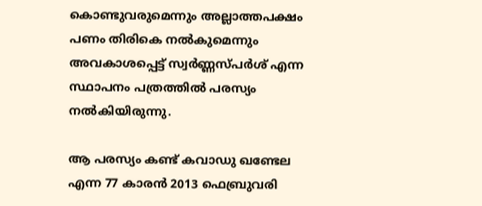കൊണ്ടുവരുമെന്നും അല്ലാത്തപക്ഷം പണം തിരികെ നല്‍കുമെന്നും അവകാശപ്പെട്ട് സ്വര്‍ണ്ണസ്പര്‍ശ് എന്ന സ്ഥാപനം പത്രത്തില്‍ പരസ്യം നല്‍കിയിരുന്നു.

ആ പരസ്യം കണ്ട് കവാഡു ഖണ്ടേല എന്ന 77 കാരന്‍ 2013 ഫെബ്രുവരി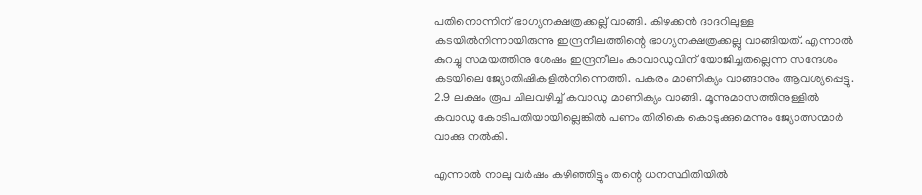പതിനൊന്നിന് ഭാഗ്യനക്ഷത്രക്കല്ല് വാങ്ങി. കിഴക്കന്‍ ദാദറിലുള്ള കടയില്‍നിന്നായിരുന്നു ഇന്ദ്രനീലത്തിന്റെ ഭാഗ്യനക്ഷത്രക്കല്ലു വാങ്ങിയത്. എന്നാല്‍ കുറച്ചു സമയത്തിനു ശേഷം ഇന്ദ്രനീലം കാവാഡുവിന് യോജിച്ചതല്ലെന്ന സന്ദേശം കടയിലെ ജ്യോതിഷികളില്‍നിന്നെത്തി. പകരം മാണിക്യം വാങ്ങാനും ആവശ്യപ്പെട്ടു. 2.9 ലക്ഷം രൂപ ചിലവഴിച്ച് കവാഡു മാണിക്യം വാങ്ങി. മൂന്നുമാസത്തിനുള്ളില്‍ കവാഡു കോടിപതിയായില്ലെങ്കില്‍ പണം തിരികെ കൊടുക്കുമെന്നും ജ്യോത്സന്മാര്‍ വാക്കു നല്‍കി.

എന്നാല്‍ നാലു വര്‍ഷം കഴിഞ്ഞിട്ടും തന്റെ ധനസ്ഥിതിയില്‍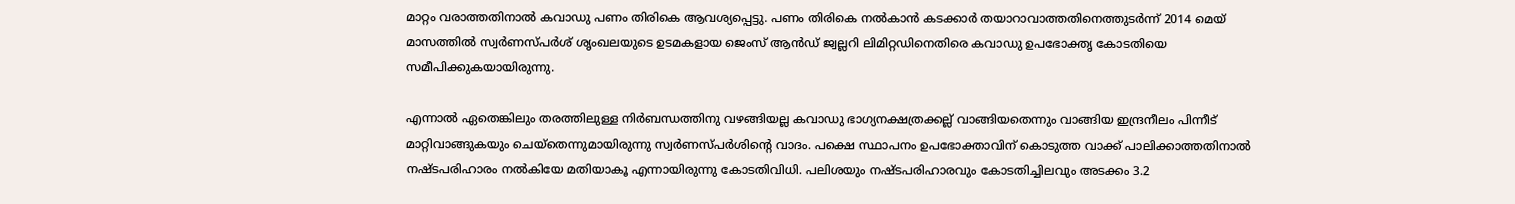മാറ്റം വരാത്തതിനാല്‍ കവാഡു പണം തിരികെ ആവശ്യപ്പെട്ടു. പണം തിരികെ നല്‍കാന്‍ കടക്കാര്‍ തയാറാവാത്തതിനെത്തുടര്‍ന്ന് 2014 മെയ് മാസത്തില്‍ സ്വര്‍ണസ്പര്‍ശ് ശൃംഖലയുടെ ഉടമകളായ ജെംസ് ആന്‍ഡ് ജ്വല്ലറി ലിമിറ്റഡിനെതിരെ കവാഡു ഉപഭോക്തൃ കോടതിയെ സമീപിക്കുകയായിരുന്നു.

എന്നാല്‍ ഏതെങ്കിലും തരത്തിലുള്ള നിര്‍ബന്ധത്തിനു വഴങ്ങിയല്ല കവാഡു ഭാഗ്യനക്ഷത്രക്കല്ല് വാങ്ങിയതെന്നും വാങ്ങിയ ഇന്ദ്രനീലം പിന്നീട് മാറ്റിവാങ്ങുകയും ചെയ്‌തെന്നുമായിരുന്നു സ്വര്‍ണസ്പര്‍ശിന്റെ വാദം. പക്ഷെ സ്ഥാപനം ഉപഭോക്താവിന് കൊടുത്ത വാക്ക് പാലിക്കാത്തതിനാല്‍ നഷ്ടപരിഹാരം നല്‍കിയേ മതിയാകൂ എന്നായിരുന്നു കോടതിവിധി. പലിശയും നഷ്ടപരിഹാരവും കോടതിച്ചിലവും അടക്കം 3.2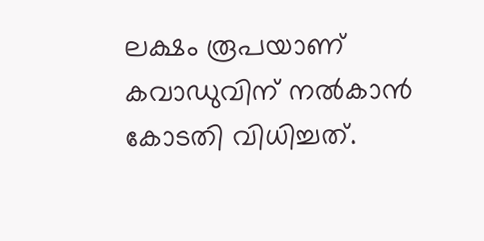ലക്ഷം രൂപയാണ് കവാഡുവിന് നല്‍കാന്‍ കോടതി വിധിച്ചത്.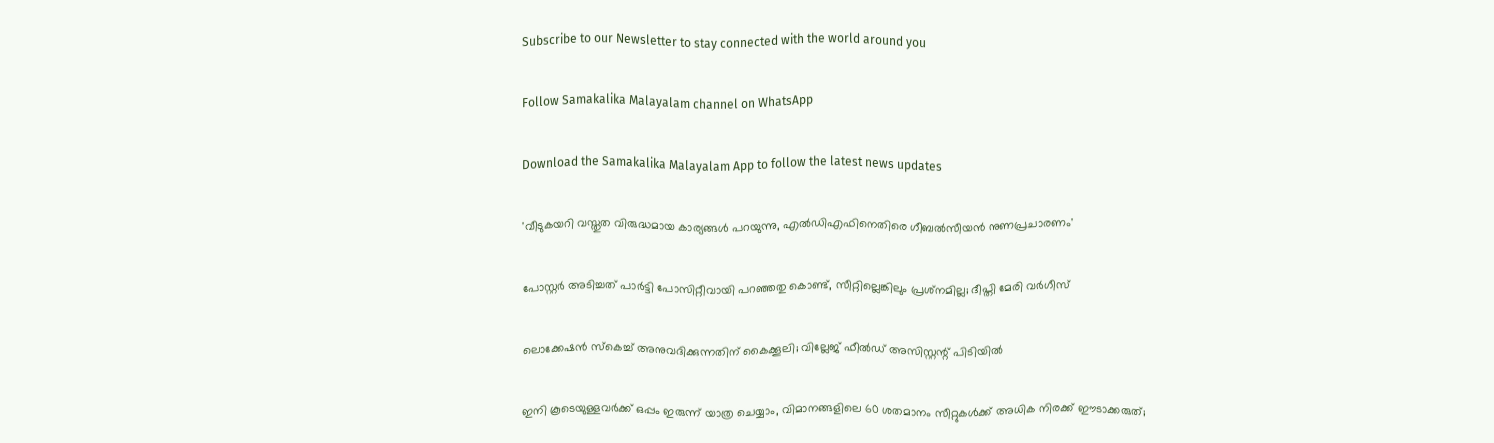Subscribe to our Newsletter to stay connected with the world around you

Follow Samakalika Malayalam channel on WhatsApp

Download the Samakalika Malayalam App to follow the latest news updates

'വീടുകയറി വസ്തുത വിരുദ്ധമായ കാര്യങ്ങള്‍ പറയുന്നു, എല്‍ഡിഎഫിനെതിരെ ഗീബല്‍സീയന്‍ നുണപ്രചാരണം'

പോസ്റ്റര്‍ അടിച്ചത് പാര്‍ട്ടി പോസിറ്റീവായി പറഞ്ഞതു കൊണ്ട്, സീറ്റില്ലെങ്കിലും പ്രശ്‌നമില്ല; ദീപ്തി മേരി വര്‍ഗീസ്

ലൊക്കേഷന്‍ സ്‌കെച്ച് അനുവദിക്കുന്നതിന് കൈക്കൂലി; വില്ലേജ് ഫീല്‍ഡ് അസിസ്റ്റന്റ് പിടിയില്‍

ഇനി കൂടെയുള്ളവര്‍ക്ക് ഒപ്പം ഇരുന്ന് യാത്ര ചെയ്യാം, വിമാനങ്ങളിലെ 60 ശതമാനം സീറ്റുകള്‍ക്ക് അധിക നിരക്ക് ഈടാക്കരുത്;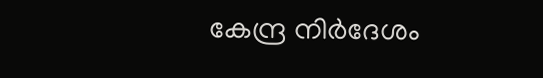കേന്ദ്ര നിര്‍ദേശം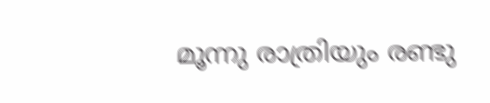മൂന്നു രാത്രിയും രണ്ടു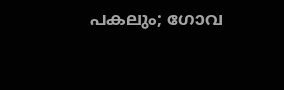പകലും; ഗോവ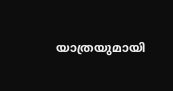യാത്രയുമായി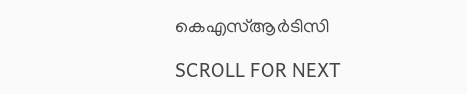കെഎസ്ആര്‍ടിസി

SCROLL FOR NEXT